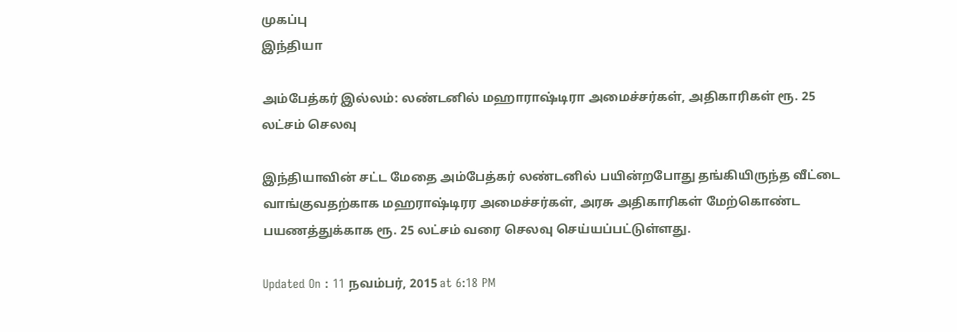முகப்பு
இந்தியா

அம்பேத்கர் இல்லம்: லண்டனில் மஹாராஷ்டிரா அமைச்சர்கள், அதிகாரிகள் ரூ. 25 லட்சம் செலவு

இந்தியாவின் சட்ட மேதை அம்பேத்கர் லண்டனில் பயின்றபோது தங்கியிருந்த வீட்டை வாங்குவதற்காக மஹராஷ்டிரர அமைச்சர்கள், அரசு அதிகாரிகள் மேற்கொண்ட பயணத்துக்காக ரூ. 25 லட்சம் வரை செலவு செய்யப்பட்டுள்ளது.

Updated On : 11 நவம்பர், 2015 at 6:18 PM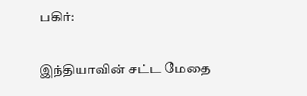பகிர்:

இந்தியாவின் சட்ட மேதை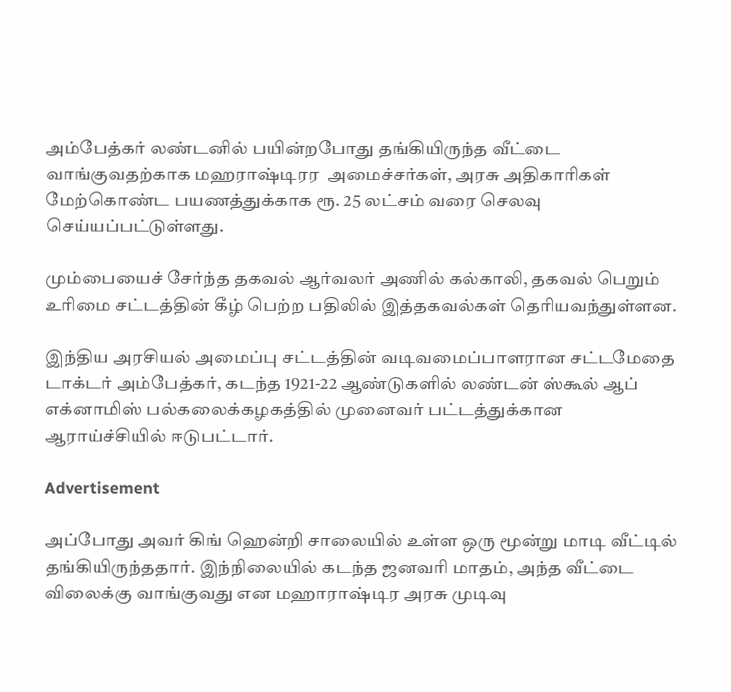அம்பேத்கர் லண்டனில் பயின்றபோது தங்கியிருந்த வீட்டை வாங்குவதற்காக மஹராஷ்டிரர  அமைச்சர்கள், அரசு அதிகாரிகள் மேற்கொண்ட பயணத்துக்காக ரூ. 25 லட்சம் வரை செலவு செய்யப்பட்டுள்ளது.

மும்பையைச் சேர்ந்த தகவல் ஆர்வலர் அணில் கல்காலி, தகவல் பெறும் உரிமை சட்டத்தின் கீழ் பெற்ற பதிலில் இத்தகவல்கள் தெரியவந்துள்ளன.

இந்திய அரசியல் அமைப்பு சட்டத்தின் வடிவமைப்பாளரான சட்டமேதை டாக்டர் அம்பேத்கர், கடந்த 1921-22 ஆண்டுகளில் லண்டன் ஸ்கூல் ஆப் எக்னாமிஸ் பல்கலைக்கழகத்தில் முனைவர் பட்டத்துக்கான ஆராய்ச்சியில் ஈடுபட்டார்.

Advertisement

அப்போது அவர் கிங் ஹென்றி சாலையில் உள்ள ஒரு மூன்று மாடி வீட்டில் தங்கியிருந்ததார். இந்நிலையில் கடந்த ஜனவரி மாதம், அந்த வீட்டை விலைக்கு வாங்குவது என மஹாராஷ்டிர அரசு முடிவு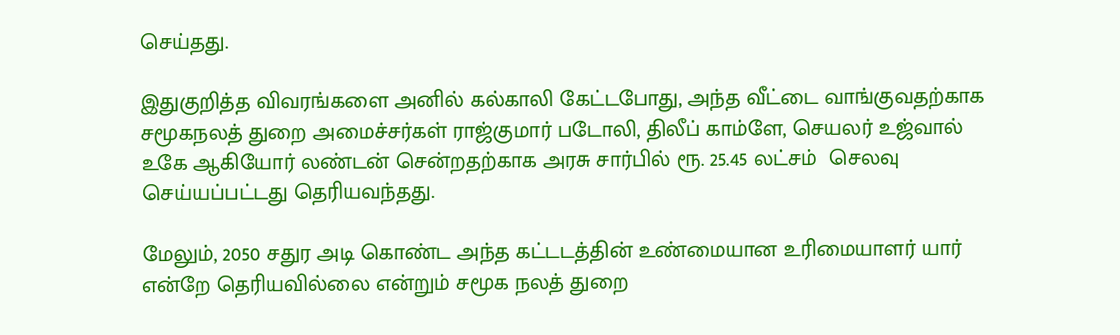செய்தது.

இதுகுறித்த விவரங்களை அனில் கல்காலி கேட்டபோது, அந்த வீட்டை வாங்குவதற்காக சமூகநலத் துறை அமைச்சர்கள் ராஜ்குமார் படோலி, திலீப் காம்ளே, செயலர் உஜ்வால் உகே ஆகியோர் லண்டன் சென்றதற்காக அரசு சார்பில் ரூ. 25.45 லட்சம்  செலவு செய்யப்பட்டது தெரியவந்தது.

மேலும், 2050 சதுர அடி கொண்ட அந்த கட்டடத்தின் உண்மையான உரிமையாளர் யார் என்றே தெரியவில்லை என்றும் சமூக நலத் துறை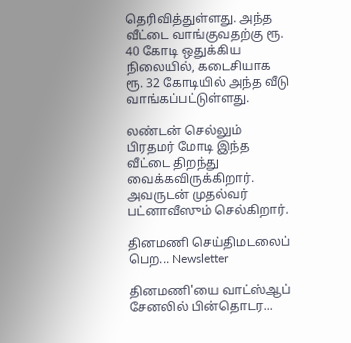தெரிவித்துள்ளது. அந்த வீட்டை வாங்குவதற்கு ரூ. 40 கோடி ஒதுக்கிய நிலையில், கடைசியாக ரூ. 32 கோடியில் அந்த வீடு வாங்கப்பட்டுள்ளது.

லண்டன் செல்லும் பிரதமர் மோடி இந்த வீட்டை திறந்து வைக்கவிருக்கிறார். அவருடன் முதல்வர் பட்னாவீஸும் செல்கிறார்.

தினமணி செய்திமடலைப் பெற... Newsletter

தினமணி'யை வாட்ஸ்ஆப் சேனலில் பின்தொடர...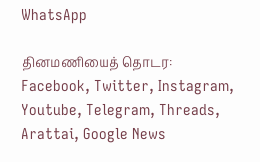WhatsApp

தினமணியைத் தொடர: Facebook, Twitter, Instagram, Youtube, Telegram, Threads, Arattai, Google News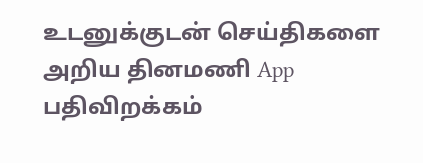உடனுக்குடன் செய்திகளை அறிய தினமணி App பதிவிறக்கம்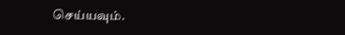செய்யவும்.